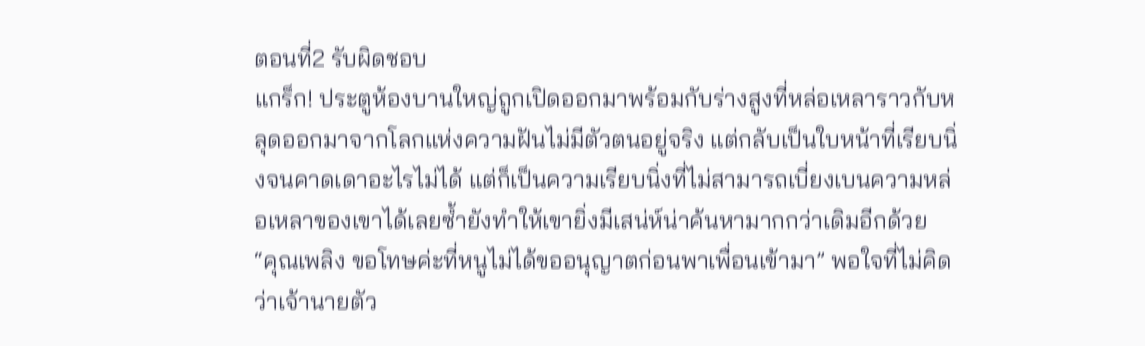ตอนที่2 รับผิดชอบ
แกร็ก! ประตูห้องบานใหญ่ถูกเปิดออกมาพร้อมกับร่างสูงที่หล่อเหลาราวกับหลุดออกมาจากโลกแห่งความฝันไม่มีตัวตนอยู่จริง แต่กลับเป็นใบหน้าที่เรียบนิ่งจนคาดเดาอะไรไม่ได้ แต่ก็เป็นความเรียบนิ่งที่ไม่สามารถเบี่ยงเบนความหล่อเหลาของเขาได้เลยซ้ำยังทำให้เขายิ่งมีเสน่ห์น่าค้นหามากกว่าเดิมอีกด้วย
“คุณเพลิง ขอโทษค่ะที่หนูไม่ได้ขออนุญาตก่อนพาเพื่อนเข้ามา” พอใจที่ไม่คิดว่าเจ้านายตัว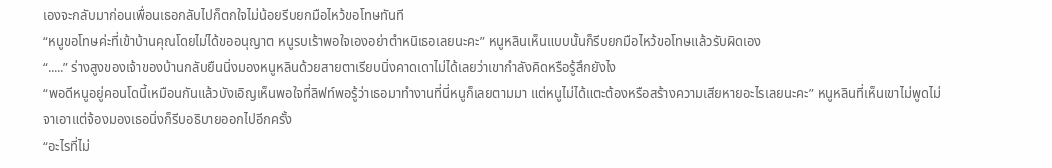เองจะกลับมาก่อนเพื่อนเธอกลับไปก็ตกใจไม่น้อยรีบยกมือไหว้ขอโทษทันที
“หนูขอโทษค่ะที่เข้าบ้านคุณโดยไม่ได้ขออนุญาต หนูรบเร้าพอใจเองอย่าตำหนิเธอเลยนะคะ” หนูหลินเห็นแบบนั้นก็รีบยกมือไหว้ขอโทษแล้วรับผิดเอง
“.....” ร่างสูงของเจ้าของบ้านกลับยืนนิ่งมองหนูหลินด้วยสายตาเรียบนิ่งคาดเดาไม่ได้เลยว่าเขากำลังคิดหรือรู้สึกยังไง
“พอดีหนูอยู่คอนโดนี้เหมือนกันแล้วบังเอิญเห็นพอใจที่ลิฟท์พอรู้ว่าเธอมาทำงานที่นี่หนูก็เลยตามมา แต่หนูไม่ได้แตะต้องหรือสร้างความเสียหายอะไรเลยนะคะ” หนูหลินที่เห็นเขาไม่พูดไม่จาเอาแต่จ้องมองเธอนิ่งก็รีบอธิบายออกไปอีกครั้ง
“อะไรที่ไม่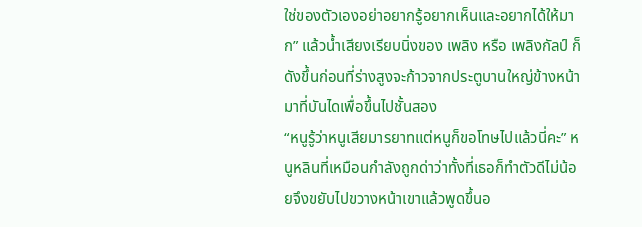ใช่ของตัวเองอย่าอยากรู้อยากเห็นและอยากได้ให้มาก” แล้วน้ำเสียงเรียบนิ่งของ เพลิง หรือ เพลิงกัลป์ ก็ดังขึ้นก่อนที่ร่างสูงจะก้าวจากประตูบานใหญ่ข้างหน้ามาที่บันไดเพื่อขึ้นไปชั้นสอง
“หนูรู้ว่าหนูเสียมารยาทแต่หนูก็ขอโทษไปแล้วนี่คะ” หนูหลินที่เหมือนกำลังถูกด่าว่าทั้งที่เธอก็ทำตัวดีไม่น้อยจึงขยับไปขวางหน้าเขาแล้วพูดขึ้นอ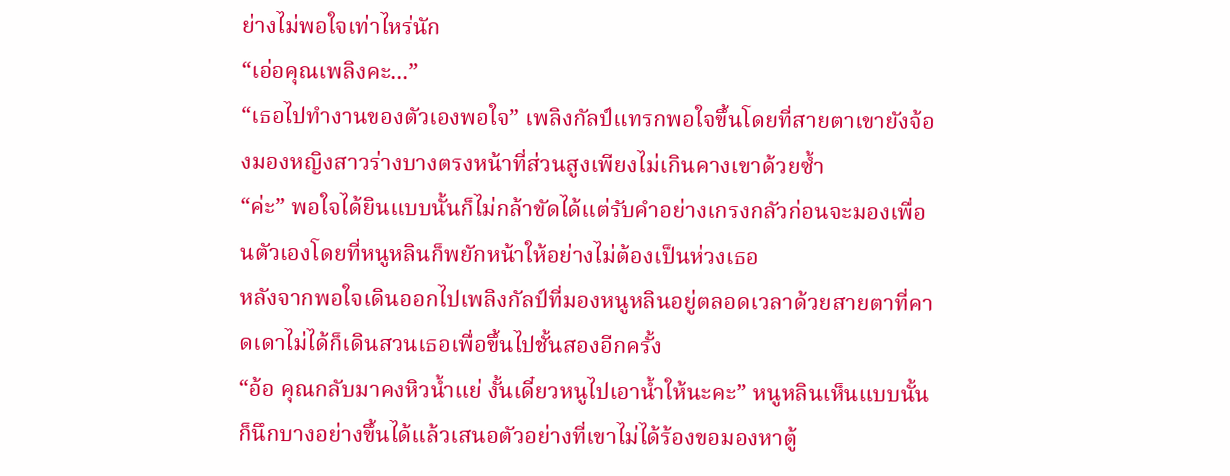ย่างไม่พอใจเท่าไหร่นัก
“เอ่อคุณเพลิงคะ...”
“เธอไปทำงานของตัวเองพอใจ” เพลิงกัลป์แทรกพอใจขึ้นโดยที่สายตาเขายังจ้องมองหญิงสาวร่างบางตรงหน้าที่ส่วนสูงเพียงไม่เกินคางเขาด้วยซ้ำ
“ค่ะ” พอใจได้ยินแบบนั้นก็ไม่กล้าขัดได้แต่รับคำอย่างเกรงกลัวก่อนจะมองเพื่อนตัวเองโดยที่หนูหลินก็พยักหน้าให้อย่างไม่ต้องเป็นห่วงเธอ
หลังจากพอใจเดินออกไปเพลิงกัลป์ที่มองหนูหลินอยู่ตลอดเวลาด้วยสายตาที่คาดเดาไม่ได้ก็เดินสวนเธอเพื่อขึ้นไปชั้นสองอีกครั้ง
“อ้อ คุณกลับมาคงหิวน้ำแย่ งั้นเดี๋ยวหนูไปเอาน้ำให้นะคะ” หนูหลินเห็นแบบนั้นก็นึกบางอย่างขึ้นได้แล้วเสนอตัวอย่างที่เขาไม่ได้ร้องขอมองหาตู้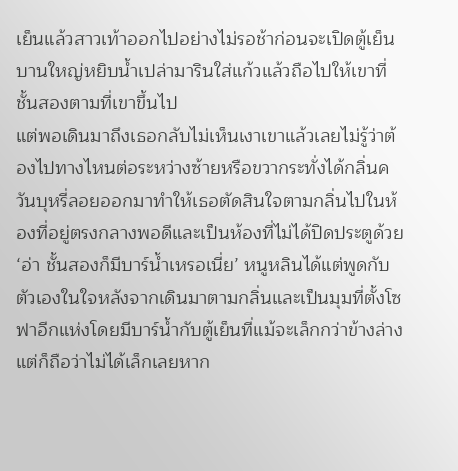เย็นแล้วสาวเท้าออกไปอย่างไม่รอช้าก่อนจะเปิดตู้เย็นบานใหญ่หยิบน้ำเปล่ามารินใส่แก้วแล้วถือไปให้เขาที่ชั้นสองตามที่เขาขึ้นไป
แต่พอเดินมาถึงเธอกลับไม่เห็นเงาเขาแล้วเลยไม่รู้ว่าต้องไปทางไหนต่อระหว่างซ้ายหรือขวากระทั่งได้กลิ่นควันบุหรี่ลอยออกมาทำให้เธอตัดสินใจตามกลิ่นไปในห้องที่อยู่ตรงกลางพอดีและเป็นห้องที่ไม่ได้ปิดประตูด้วย
‘อ่า ชั้นสองก็มีบาร์น้ำเหรอเนี่ย’ หนูหลินได้แต่พูดกับตัวเองในใจหลังจากเดินมาตามกลิ่นและเป็นมุมที่ตั้งโซฟาอีกแห่งโดยมีบาร์น้ำกับตู้เย็นที่แม้จะเล็กกว่าข้างล่างแต่ก็ถือว่าไม่ได้เล็กเลยหาก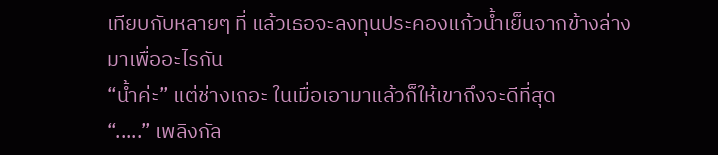เทียบกับหลายๆ ที่ แล้วเธอจะลงทุนประคองแก้วน้ำเย็นจากข้างล่างมาเพื่ออะไรกัน
“น้ำค่ะ” แต่ช่างเถอะ ในเมื่อเอามาแล้วก็ให้เขาถึงจะดีที่สุด
“.....” เพลิงกัล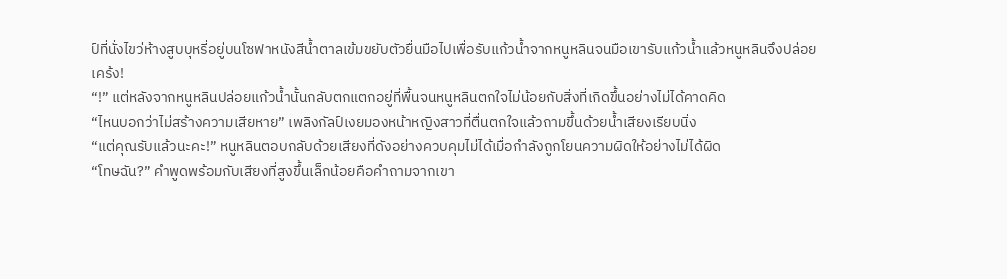ป์ที่นั่งไขว่ห้างสูบบุหรี่อยู่บนโซฟาหนังสีน้ำตาลเข้มขยับตัวยื่นมือไปเพื่อรับแก้วน้ำจากหนูหลินจนมือเขารับแก้วน้ำแล้วหนูหลินจึงปล่อย
เคร้ง!
“!” แต่หลังจากหนูหลินปล่อยแก้วน้ำนั้นกลับตกแตกอยู่ที่พื้นจนหนูหลินตกใจไม่น้อยกับสิ่งที่เกิดขึ้นอย่างไม่ได้คาดคิด
“ไหนบอกว่าไม่สร้างความเสียหาย” เพลิงกัลป์เงยมองหน้าหญิงสาวที่ตื่นตกใจแล้วถามขึ้นด้วยน้ำเสียงเรียบนิ่ง
“แต่คุณรับแล้วนะคะ!” หนูหลินตอบกลับด้วยเสียงที่ดังอย่างควบคุมไม่ได้เมื่อกำลังถูกโยนความผิดให้อย่างไม่ได้ผิด
“โทษฉัน?” คำพูดพร้อมกับเสียงที่สูงขึ้นเล็กน้อยคือคำถามจากเขา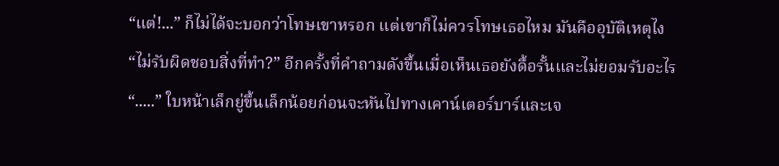“แต่!...” ก็ไม่ได้จะบอกว่าโทษเขาหรอก แต่เขาก็ไม่ควรโทษเธอไหม มันคืออุบัติเหตุไง
“ไม่รับผิดชอบสิ่งที่ทำ?” อีกครั้งที่คำถามดังขึ้นเมื่อเห็นเธอยังดื้อรั้นและไม่ยอมรับอะไร
“.....” ใบหน้าเล็กยู่ขึ้นเล็กน้อยก่อนจะหันไปทางเคาน์เตอร์บาร์และเจ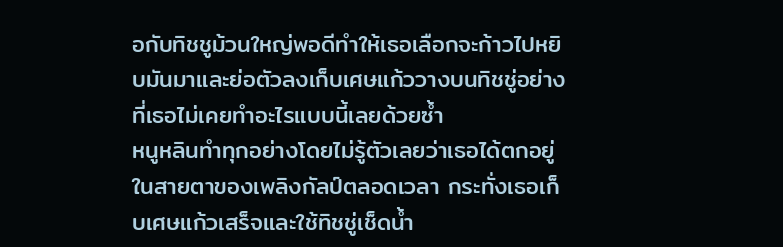อกับทิชชูม้วนใหญ่พอดีทำให้เธอเลือกจะก้าวไปหยิบมันมาและย่อตัวลงเก็บเศษแก้ววางบนทิชชู่อย่างที่เธอไม่เคยทำอะไรแบบนี้เลยด้วยซ้ำ
หนูหลินทำทุกอย่างโดยไม่รู้ตัวเลยว่าเธอได้ตกอยู่ในสายตาของเพลิงกัลป์ตลอดเวลา กระทั่งเธอเก็บเศษแก้วเสร็จและใช้ทิชชู่เช็ดน้ำ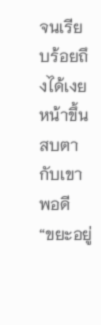จนเรียบร้อยถึงได้เงยหน้าขึ้นสบตากับเขาพอดี
“ขยะอยู่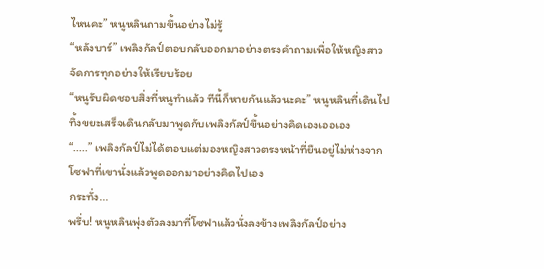ไหนคะ” หนูหลินถามขึ้นอย่างไม่รู้
“หลังบาร์” เพลิงกัลป์ตอบกลับออกมาอย่างตรงคำถามเพื่อให้หญิงสาวจัดการทุกอย่างให้เรียบร้อย
“หนูรับผิดชอบสิ่งที่หนูทำแล้ว ทีนี้ก็หายกันแล้วนะคะ” หนูหลินที่เดินไปทิ้งขยะเสร็จเดินกลับมาพูดกับเพลิงกัลป์ขึ้นอย่างคิดเองเออเอง
“.....” เพลิงกัลป์ไม่ได้ตอบแต่มองหญิงสาวตรงหน้าที่ยืนอยู่ไม่ห่างจากโซฟาที่เขานั่งแล้วพูดออกมาอย่างคิดไปเอง
กระทั่ง...
พรึ่บ! หนูหลินพุ่งตัวลงมาที่โซฟาแล้วนั่งลงข้างเพลิงกัลป์อย่าง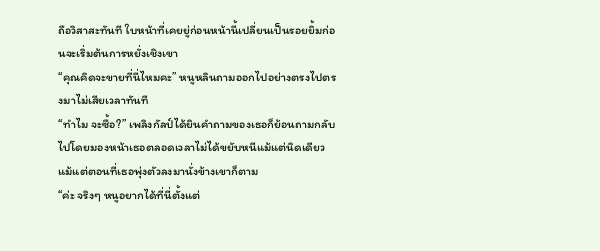ถือวิสาสะทันที ใบหน้าที่เคยยู่ก่อนหน้านี้เปลี่ยนเป็นรอยยิ้มก่อนจะเริ่มต้นการหยั่งเชิงเขา
“คุณคิดจะขายที่นี่ไหมคะ” หนูหลินถามออกไปอย่างตรงไปตรงมาไม่เสียเวลาทันที
“ทำไม จะซื้อ?” เพลิงกัลป์ได้ยินคำถามของเธอก็ย้อนถามกลับไปโดยมองหน้าเธอตลอดเวลาไม่ได้ขยับหนีแม้แต่นิดเดียวแม้แต่ตอนที่เธอพุ่งตัวลงมานั่งข้างเขาก็ตาม
“ค่ะ จริงๆ หนูอยากได้ที่นี่ตั้งแต่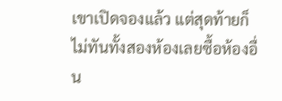เขาเปิดจองแล้ว แต่สุดท้ายก็ไม่ทันทั้งสองห้องเลยซื้อห้องอื่น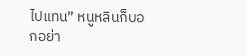ไปแทน” หนูหลินก็บอกอย่า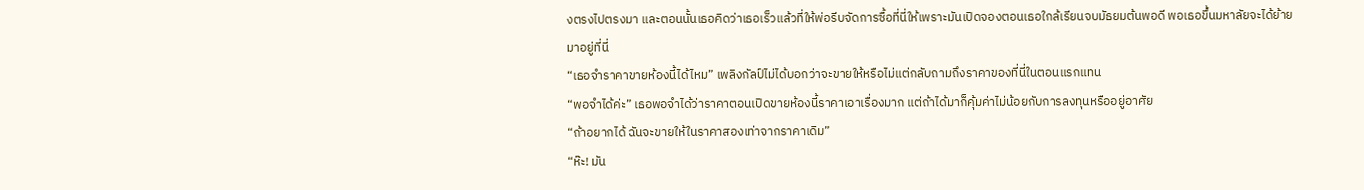งตรงไปตรงมา และตอนนั้นเธอคิดว่าเธอเร็วแล้วที่ให้พ่อรีบจัดการซื้อที่นี่ให้เพราะมันเปิดจองตอนเธอใกล้เรียนจบมัธยมต้นพอดี พอเธอขึ้นมหาลัยจะได้ย้ายมาอยู่ที่นี่
“เธอจำราคาขายห้องนี้ได้ไหม” เพลิงกัลป์ไม่ได้บอกว่าจะขายให้หรือไม่แต่กลับถามถึงราคาของที่นี่ในตอนแรกแทน
“พอจำได้ค่ะ” เธอพอจำได้ว่าราคาตอนเปิดขายห้องนี้ราคาเอาเรื่องมาก แต่ถ้าได้มาก็คุ้มค่าไม่น้อยกับการลงทุนหรืออยู่อาศัย
“ถ้าอยากได้ ฉันจะขายให้ในราคาสองเท่าจากราคาเดิม”
“ห๊ะ! มัน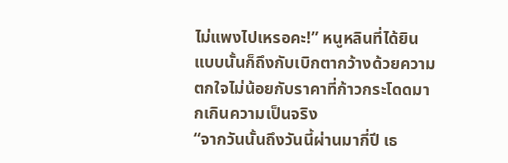ไม่แพงไปเหรอคะ!” หนูหลินที่ได้ยินแบบนั้นก็ถึงกับเบิกตากว้างด้วยความตกใจไม่น้อยกับราคาที่ก้าวกระโดดมากเกินความเป็นจริง
“จากวันนั้นถึงวันนี้ผ่านมากี่ปี เธ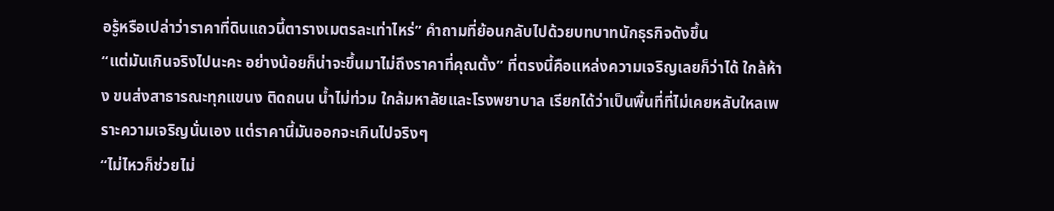อรู้หรือเปล่าว่าราคาที่ดินแถวนี้ตารางเมตรละเท่าไหร่” คำถามที่ย้อนกลับไปด้วยบทบาทนักธุรกิจดังขึ้น
“แต่มันเกินจริงไปนะคะ อย่างน้อยก็น่าจะขึ้นมาไม่ถึงราคาที่คุณตั้ง” ที่ตรงนี้คือแหล่งความเจริญเลยก็ว่าได้ ใกล้ห้าง ขนส่งสาธารณะทุกแขนง ติดถนน น้ำไม่ท่วม ใกล้มหาลัยและโรงพยาบาล เรียกได้ว่าเป็นพื้นที่ที่ไม่เคยหลับใหลเพราะความเจริญนั่นเอง แต่ราคานี้มันออกจะเกินไปจริงๆ
“ไม่ไหวก็ช่วยไม่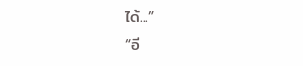ได้...”
“อี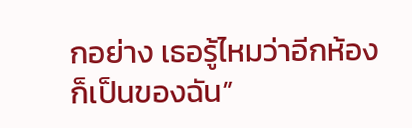กอย่าง เธอรู้ไหมว่าอีกห้องก็เป็นของฉัน”